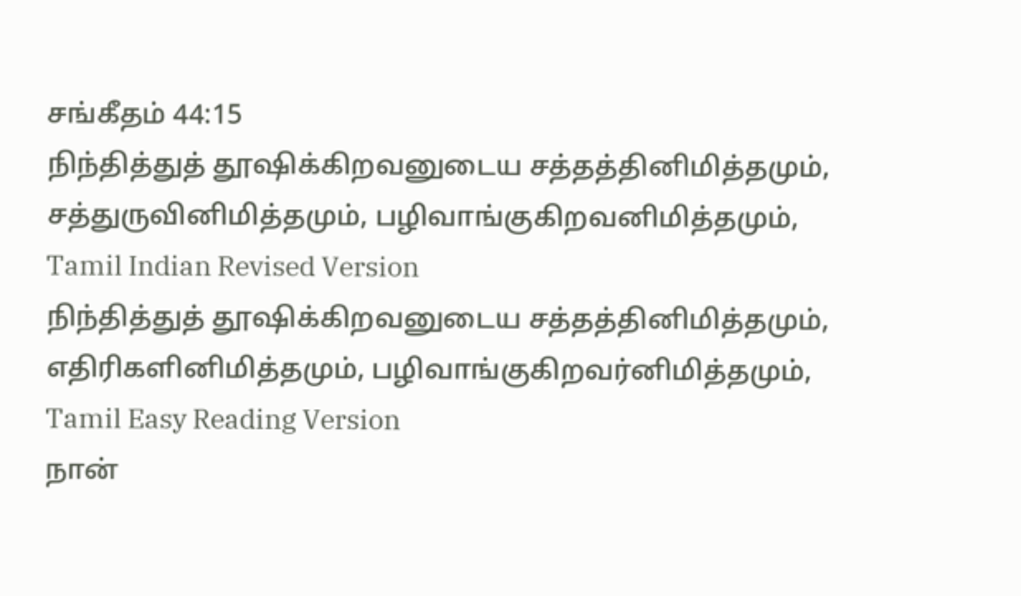சங்கீதம் 44:15
நிந்தித்துத் தூஷிக்கிறவனுடைய சத்தத்தினிமித்தமும், சத்துருவினிமித்தமும், பழிவாங்குகிறவனிமித்தமும்,
Tamil Indian Revised Version
நிந்தித்துத் தூஷிக்கிறவனுடைய சத்தத்தினிமித்தமும், எதிரிகளினிமித்தமும், பழிவாங்குகிறவர்னிமித்தமும்,
Tamil Easy Reading Version
நான்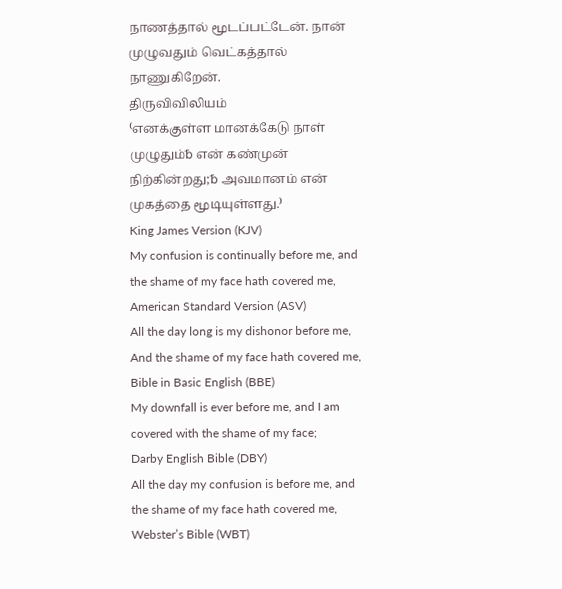நாணத்தால் மூடப்பட்டேன். நான் முழுவதும் வெட்கத்தால் நாணுகிறேன்.
திருவிவிலியம்
⁽எனக்குள்ள மானக்கேடு நாள் முழுதும்␢ என் கண்முன் நிற்கின்றது;␢ அவமானம் என் முகத்தை மூடியுள்ளது.⁾
King James Version (KJV)
My confusion is continually before me, and the shame of my face hath covered me,
American Standard Version (ASV)
All the day long is my dishonor before me, And the shame of my face hath covered me,
Bible in Basic English (BBE)
My downfall is ever before me, and I am covered with the shame of my face;
Darby English Bible (DBY)
All the day my confusion is before me, and the shame of my face hath covered me,
Webster’s Bible (WBT)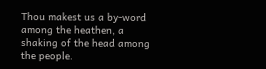Thou makest us a by-word among the heathen, a shaking of the head among the people.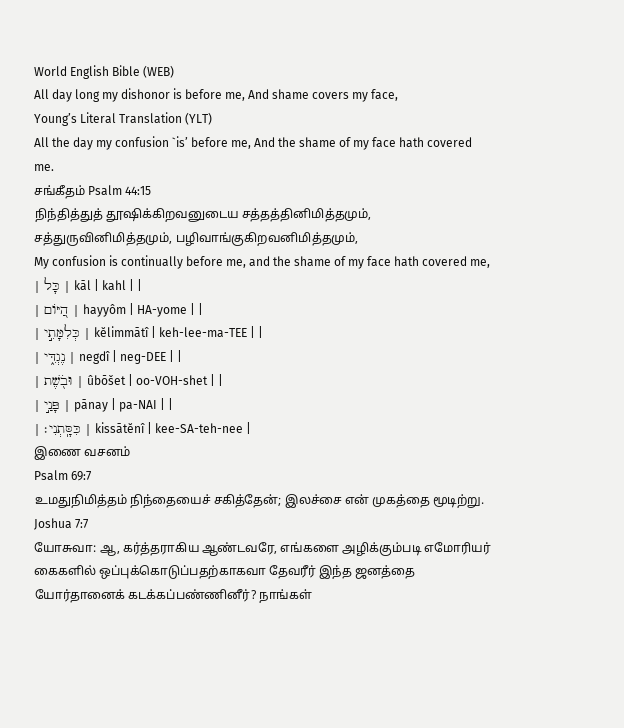World English Bible (WEB)
All day long my dishonor is before me, And shame covers my face,
Young’s Literal Translation (YLT)
All the day my confusion `is’ before me, And the shame of my face hath covered me.
சங்கீதம் Psalm 44:15
நிந்தித்துத் தூஷிக்கிறவனுடைய சத்தத்தினிமித்தமும், சத்துருவினிமித்தமும், பழிவாங்குகிறவனிமித்தமும்,
My confusion is continually before me, and the shame of my face hath covered me,
| כָּל | kāl | kahl | |
| הַ֭יּוֹם | hayyôm | HA-yome | |
| כְּלִמָּתִ֣י | kĕlimmātî | keh-lee-ma-TEE | |
| נֶגְדִּ֑י | negdî | neɡ-DEE | |
| וּבֹ֖שֶׁת | ûbōšet | oo-VOH-shet | |
| פָּנַ֣י | pānay | pa-NAI | |
| כִּסָּֽתְנִי׃ | kissātĕnî | kee-SA-teh-nee |
இணை வசனம்
Psalm 69:7
உமதுநிமித்தம் நிந்தையைச் சகித்தேன்; இலச்சை என் முகத்தை மூடிற்று.
Joshua 7:7
யோசுவா: ஆ, கர்த்தராகிய ஆண்டவரே, எங்களை அழிக்கும்படி எமோரியர் கைகளில் ஒப்புக்கொடுப்பதற்காகவா தேவரீர் இந்த ஜனத்தை யோர்தானைக் கடக்கப்பண்ணினீர்? நாங்கள்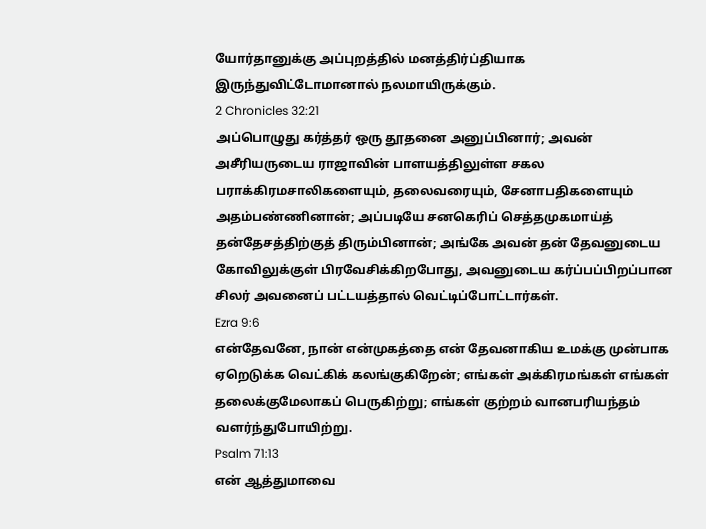யோர்தானுக்கு அப்புறத்தில் மனத்திர்ப்தியாக இருந்துவிட்டோமானால் நலமாயிருக்கும்.
2 Chronicles 32:21
அப்பொழுது கர்த்தர் ஒரு தூதனை அனுப்பினார்; அவன் அசீரியருடைய ராஜாவின் பாளயத்திலுள்ள சகல பராக்கிரமசாலிகளையும், தலைவரையும், சேனாபதிகளையும் அதம்பண்ணினான்; அப்படியே சனகெரிப் செத்தமுகமாய்த் தன்தேசத்திற்குத் திரும்பினான்; அங்கே அவன் தன் தேவனுடைய கோவிலுக்குள் பிரவேசிக்கிறபோது, அவனுடைய கர்ப்பப்பிறப்பான சிலர் அவனைப் பட்டயத்தால் வெட்டிப்போட்டார்கள்.
Ezra 9:6
என்தேவனே, நான் என்முகத்தை என் தேவனாகிய உமக்கு முன்பாக ஏறெடுக்க வெட்கிக் கலங்குகிறேன்; எங்கள் அக்கிரமங்கள் எங்கள் தலைக்குமேலாகப் பெருகிற்று; எங்கள் குற்றம் வானபரியந்தம் வளர்ந்துபோயிற்று.
Psalm 71:13
என் ஆத்துமாவை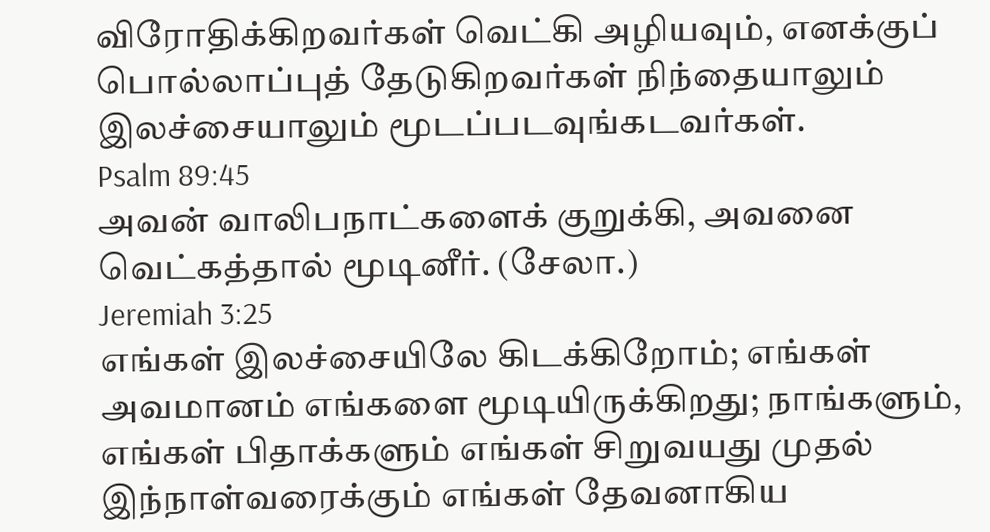விரோதிக்கிறவர்கள் வெட்கி அழியவும், எனக்குப் பொல்லாப்புத் தேடுகிறவர்கள் நிந்தையாலும் இலச்சையாலும் மூடப்படவுங்கடவர்கள்.
Psalm 89:45
அவன் வாலிபநாட்களைக் குறுக்கி, அவனை வெட்கத்தால் மூடினீர். (சேலா.)
Jeremiah 3:25
எங்கள் இலச்சையிலே கிடக்கிறோம்; எங்கள் அவமானம் எங்களை மூடியிருக்கிறது; நாங்களும், எங்கள் பிதாக்களும் எங்கள் சிறுவயது முதல் இந்நாள்வரைக்கும் எங்கள் தேவனாகிய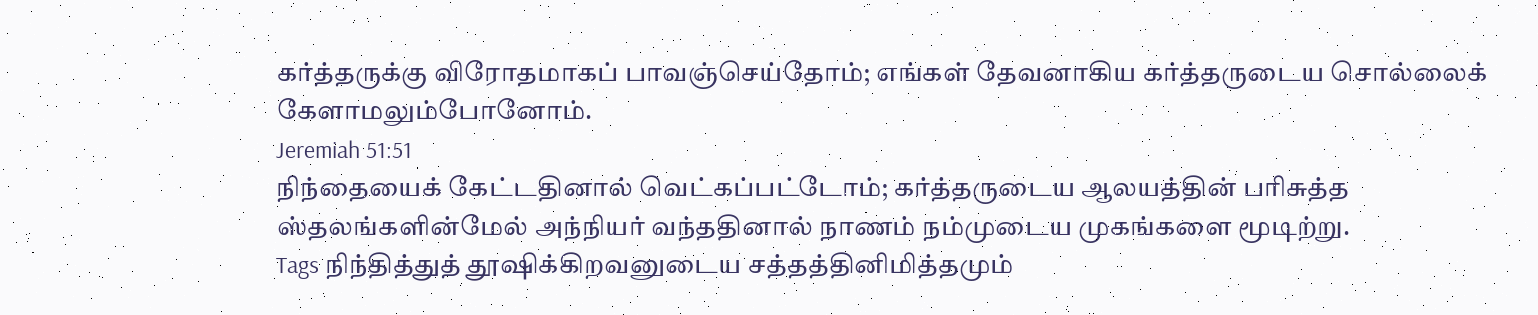கர்த்தருக்கு விரோதமாகப் பாவஞ்செய்தோம்; எங்கள் தேவனாகிய கர்த்தருடைய சொல்லைக் கேளாமலும்போனோம்.
Jeremiah 51:51
நிந்தையைக் கேட்டதினால் வெட்கப்பட்டோம்; கர்த்தருடைய ஆலயத்தின் பரிசுத்த ஸ்தலங்களின்மேல் அந்நியர் வந்ததினால் நாணம் நம்முடைய முகங்களை மூடிற்று.
Tags நிந்தித்துத் தூஷிக்கிறவனுடைய சத்தத்தினிமித்தமும்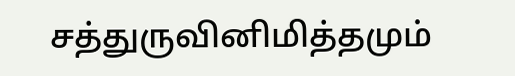சத்துருவினிமித்தமும்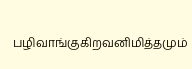பழிவாங்குகிறவனிமித்தமும்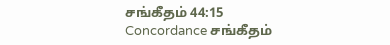சங்கீதம் 44:15 Concordance சங்கீதம்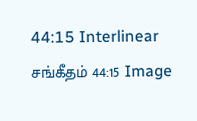44:15 Interlinear சங்கீதம் 44:15 Image